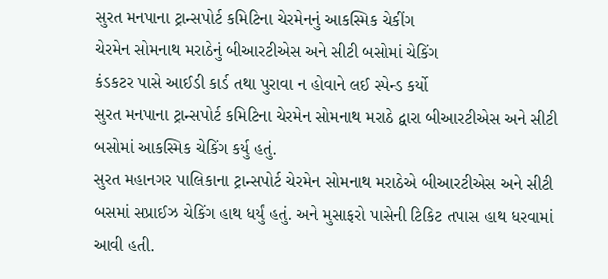સુરત મનપાના ટ્રાન્સપોર્ટ કમિટિના ચેરમેનનું આકસ્મિક ચેકીંગ
ચેરમેન સોમનાથ મરાઠેનું બીઆરટીએસ અને સીટી બસોમાં ચેકિંગ
કંડકટર પાસે આઈડી કાર્ડ તથા પુરાવા ન હોવાને લઈ સ્પેન્ડ કર્યો
સુરત મનપાના ટ્રાન્સપોર્ટ કમિટિના ચેરમેન સોમનાથ મરાઠે દ્વારા બીઆરટીએસ અને સીટી બસોમાં આકસ્મિક ચેકિંગ કર્યુ હતું.
સુરત મહાનગર પાલિકાના ટ્રાન્સપોર્ટ ચેરમેન સોમનાથ મરાઠેએ બીઆરટીએસ અને સીટી બસમાં સપ્રાઈઝ ચેકિંગ હાથ ધર્યું હતું. અને મુસાફરો પાસેની ટિકિટ તપાસ હાથ ધરવામાં આવી હતી.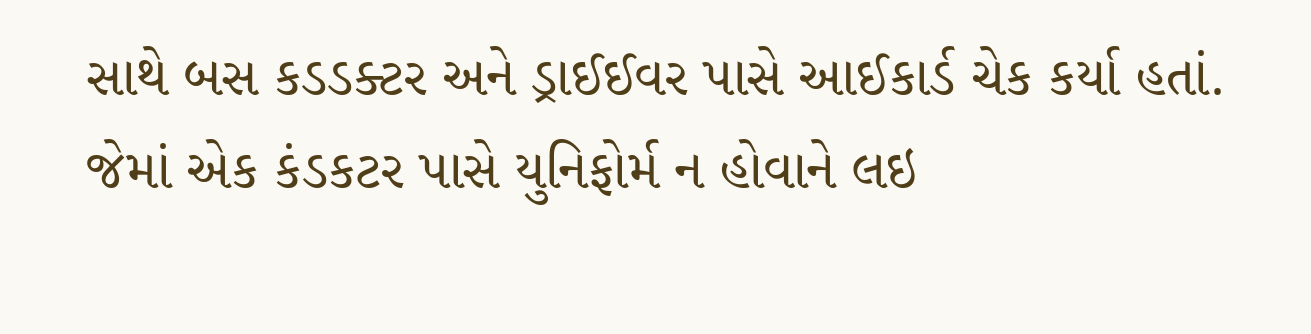સાથે બસ કડડક્ટર અને ડ્રાઈઈવર પાસે આઈકાર્ડ ચેક કર્યા હતાં. જેમાં એક કંડકટર પાસે યુનિફોર્મ ન હોવાને લઇ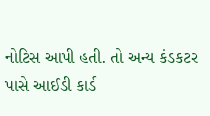નોટિસ આપી હતી. તો અન્ય કંડકટર પાસે આઈડી કાર્ડ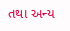તથા અન્ય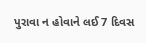પુરાવા ન હોવાને લઈ 7 દિવસ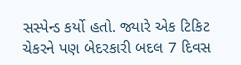સસ્પેન્ડ કર્યો હતો. જ્યારે એક ટિકિટ ચેકરને પણ બેદરકારી બદલ 7 દિવસ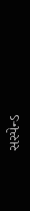સસ્પેન્ડ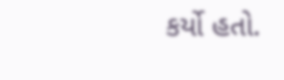કર્યો હતો.